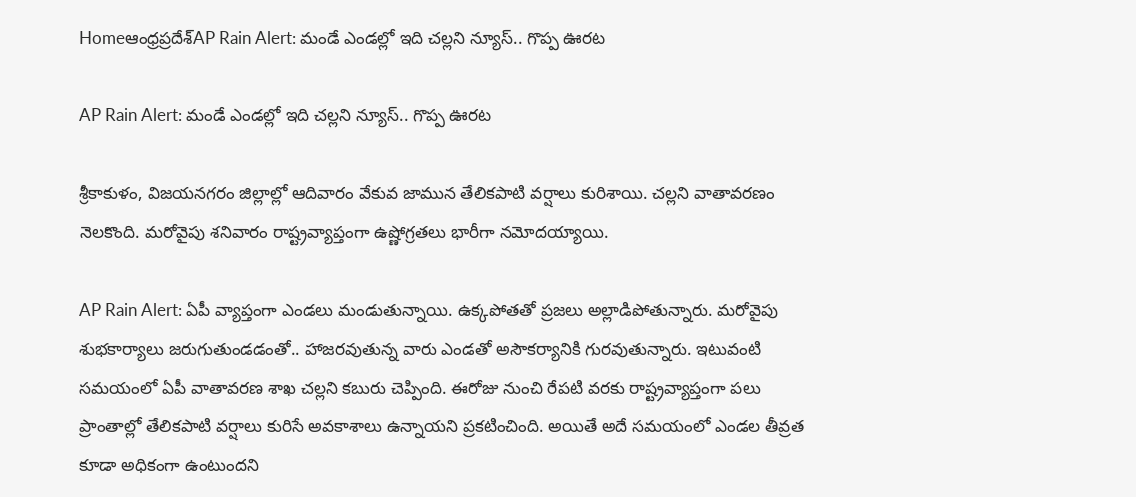Homeఆంధ్రప్రదేశ్‌AP Rain Alert: మండే ఎండల్లో ఇది చల్లని న్యూస్.. గొప్ప ఊరట

AP Rain Alert: మండే ఎండల్లో ఇది చల్లని న్యూస్.. గొప్ప ఊరట

శ్రీకాకుళం, విజయనగరం జిల్లాల్లో ఆదివారం వేకువ జామున తేలికపాటి వర్షాలు కురిశాయి. చల్లని వాతావరణం నెలకొంది. మరోవైపు శనివారం రాష్ట్రవ్యాప్తంగా ఉష్ణోగ్రతలు భారీగా నమోదయ్యాయి.

AP Rain Alert: ఏపీ వ్యాప్తంగా ఎండలు మండుతున్నాయి. ఉక్కపోతతో ప్రజలు అల్లాడిపోతున్నారు. మరోవైపు శుభకార్యాలు జరుగుతుండడంతో.. హాజరవుతున్న వారు ఎండతో అసౌకర్యానికి గురవుతున్నారు. ఇటువంటి సమయంలో ఏపీ వాతావరణ శాఖ చల్లని కబురు చెప్పింది. ఈరోజు నుంచి రేపటి వరకు రాష్ట్రవ్యాప్తంగా పలు ప్రాంతాల్లో తేలికపాటి వర్షాలు కురిసే అవకాశాలు ఉన్నాయని ప్రకటించింది. అయితే అదే సమయంలో ఎండల తీవ్రత కూడా అధికంగా ఉంటుందని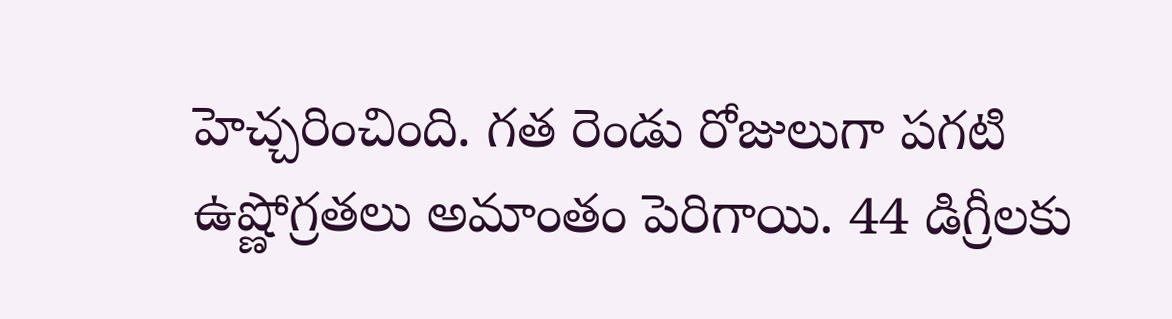హెచ్చరించింది. గత రెండు రోజులుగా పగటి ఉష్ణోగ్రతలు అమాంతం పెరిగాయి. 44 డిగ్రీలకు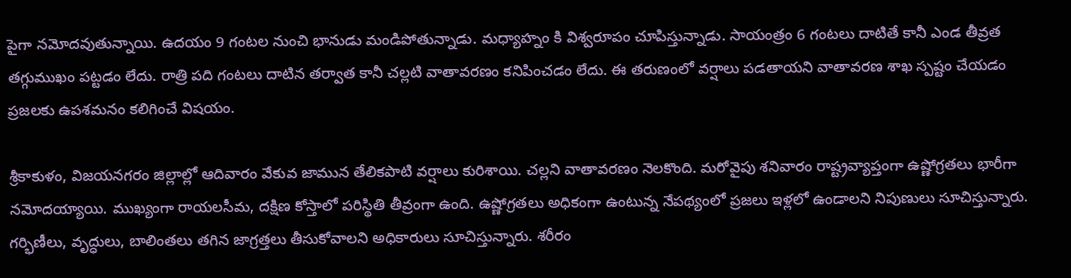పైగా నమోదవుతున్నాయి. ఉదయం 9 గంటల నుంచి భానుడు మండిపోతున్నాడు. మధ్యాహ్నం కి విశ్వరూపం చూపిస్తున్నాడు. సాయంత్రం 6 గంటలు దాటితే కానీ ఎండ తీవ్రత తగ్గుముఖం పట్టడం లేదు. రాత్రి పది గంటలు దాటిన తర్వాత కానీ చల్లటి వాతావరణం కనిపించడం లేదు. ఈ తరుణంలో వర్షాలు పడతాయని వాతావరణ శాఖ స్పష్టం చేయడం ప్రజలకు ఉపశమనం కలిగించే విషయం.

శ్రీకాకుళం, విజయనగరం జిల్లాల్లో ఆదివారం వేకువ జామున తేలికపాటి వర్షాలు కురిశాయి. చల్లని వాతావరణం నెలకొంది. మరోవైపు శనివారం రాష్ట్రవ్యాప్తంగా ఉష్ణోగ్రతలు భారీగా నమోదయ్యాయి. ముఖ్యంగా రాయలసీమ, దక్షిణ కోస్తాలో పరిస్థితి తీవ్రంగా ఉంది. ఉష్ణోగ్రతలు అధికంగా ఉంటున్న నేపథ్యంలో ప్రజలు ఇళ్లలో ఉండాలని నిపుణులు సూచిస్తున్నారు. గర్భిణీలు, వృద్ధులు, బాలింతలు తగిన జాగ్రత్తలు తీసుకోవాలని అధికారులు సూచిస్తున్నారు. శరీరం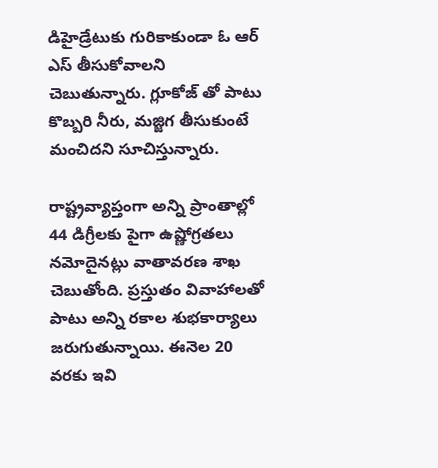డిహైడ్రేటుకు గురికాకుండా ఓ ఆర్ ఎస్ తీసుకోవాలని చెబుతున్నారు. గ్లూకోజ్ తో పాటు కొబ్బరి నీరు, మజ్జిగ తీసుకుంటే మంచిదని సూచిస్తున్నారు.

రాష్ట్రవ్యాప్తంగా అన్ని ప్రాంతాల్లో 44 డిగ్రీలకు పైగా ఉష్ణోగ్రతలు నమోదైనట్లు వాతావరణ శాఖ చెబుతోంది. ప్రస్తుతం వివాహాలతో పాటు అన్ని రకాల శుభకార్యాలు జరుగుతున్నాయి. ఈనెల 20 వరకు ఇవి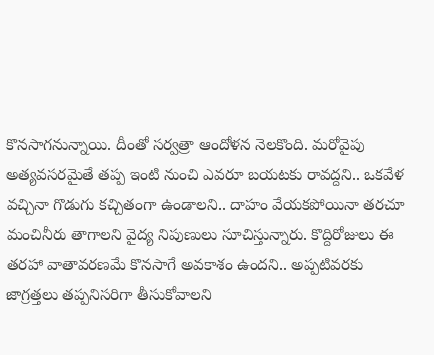కొనసాగనున్నాయి. దీంతో సర్వత్రా ఆందోళన నెలకొంది. మరోవైపు అత్యవసరమైతే తప్ప ఇంటి నుంచి ఎవరూ బయటకు రావద్దని.. ఒకవేళ వచ్చినా గొడుగు కచ్చితంగా ఉండాలని.. దాహం వేయకపోయినా తరచూ మంచినీరు తాగాలని వైద్య నిపుణులు సూచిస్తున్నారు. కొద్దిరోజులు ఈ తరహా వాతావరణమే కొనసాగే అవకాశం ఉందని.. అప్పటివరకు జాగ్రత్తలు తప్పనిసరిగా తీసుకోవాలని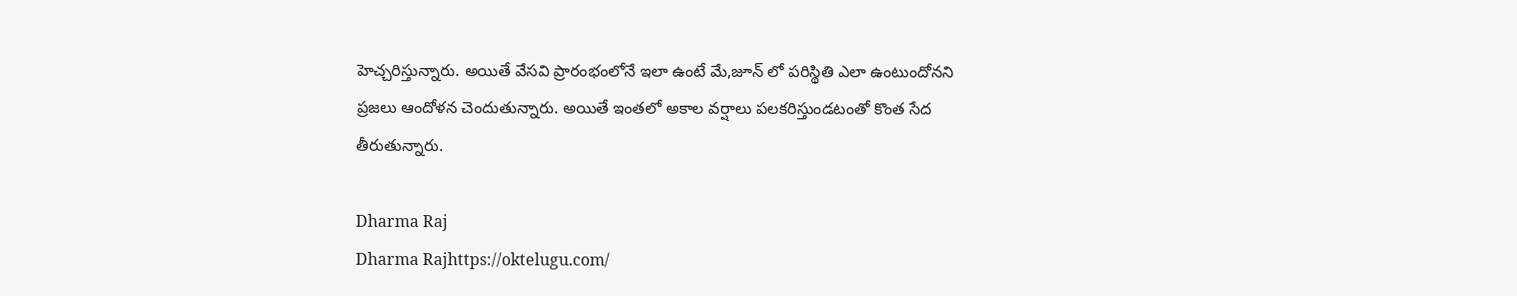హెచ్చరిస్తున్నారు. అయితే వేసవి ప్రారంభంలోనే ఇలా ఉంటే మే,జూన్ లో పరిస్థితి ఎలా ఉంటుందోనని ప్రజలు ఆందోళన చెందుతున్నారు. అయితే ఇంతలో అకాల వర్షాలు పలకరిస్తుండటంతో కొంత సేద తీరుతున్నారు.

Dharma Raj
Dharma Rajhttps://oktelugu.com/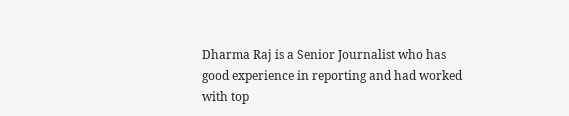Dharma Raj is a Senior Journalist who has good experience in reporting and had worked with top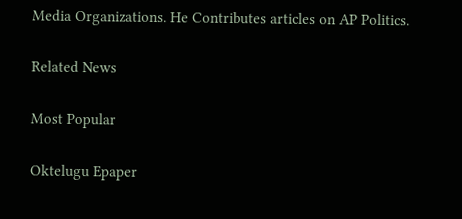Media Organizations. He Contributes articles on AP Politics.

Related News

Most Popular

Oktelugu Epaper